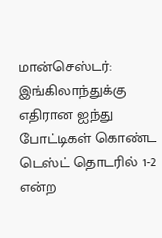மான்செஸ்டர்: இங்கிலாந்துக்கு எதிரான ஐந்து போட்டிகள் கொண்ட டெஸ்ட் தொடரில் 1-2 என்ற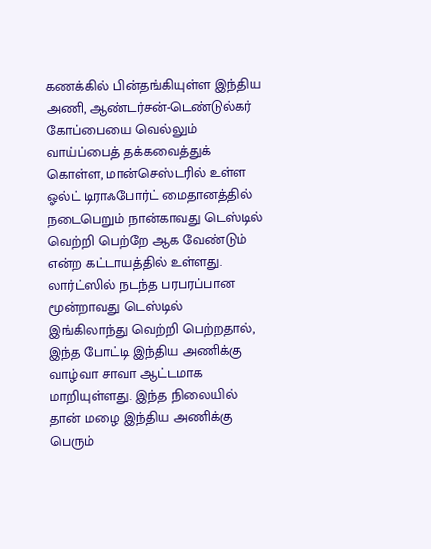கணக்கில் பின்தங்கியுள்ள இந்திய அணி, ஆண்டர்சன்-டெண்டுல்கர் கோப்பையை வெல்லும் வாய்ப்பைத் தக்கவைத்துக் கொள்ள, மான்செஸ்டரில் உள்ள ஓல்ட் டிராஃபோர்ட் மைதானத்தில் நடைபெறும் நான்காவது டெஸ்டில் வெற்றி பெற்றே ஆக வேண்டும் என்ற கட்டாயத்தில் உள்ளது. லார்ட்ஸில் நடந்த பரபரப்பான மூன்றாவது டெஸ்டில் இங்கிலாந்து வெற்றி பெற்றதால், இந்த போட்டி இந்திய அணிக்கு வாழ்வா சாவா ஆட்டமாக மாறியுள்ளது. இந்த நிலையில் தான் மழை இந்திய அணிக்கு பெரும்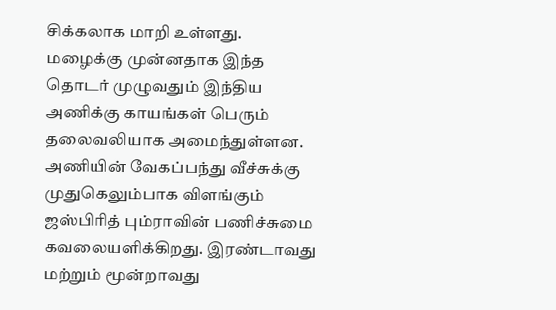சிக்கலாக மாறி உள்ளது.
மழைக்கு முன்னதாக இந்த தொடர் முழுவதும் இந்திய அணிக்கு காயங்கள் பெரும் தலைவலியாக அமைந்துள்ளன. அணியின் வேகப்பந்து வீச்சுக்கு முதுகெலும்பாக விளங்கும் ஜஸ்பிரித் பும்ராவின் பணிச்சுமை கவலையளிக்கிறது. இரண்டாவது மற்றும் மூன்றாவது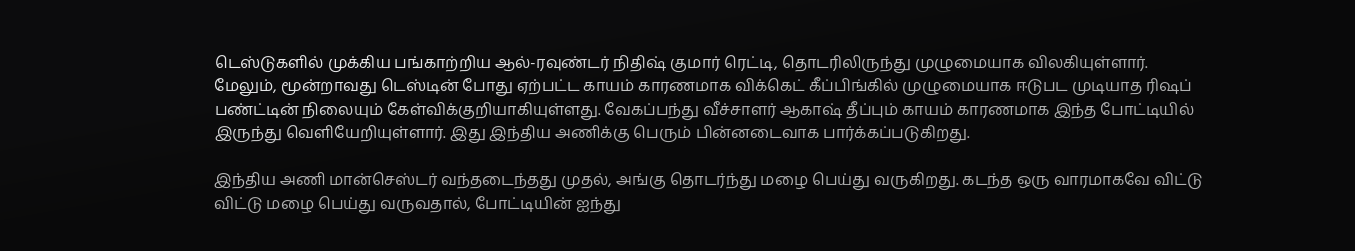டெஸ்டுகளில் முக்கிய பங்காற்றிய ஆல்-ரவுண்டர் நிதிஷ் குமார் ரெட்டி, தொடரிலிருந்து முழுமையாக விலகியுள்ளார்.
மேலும், மூன்றாவது டெஸ்டின் போது ஏற்பட்ட காயம் காரணமாக விக்கெட் கீப்பிங்கில் முழுமையாக ஈடுபட முடியாத ரிஷப் பண்ட்டின் நிலையும் கேள்விக்குறியாகியுள்ளது. வேகப்பந்து வீச்சாளர் ஆகாஷ் தீப்பும் காயம் காரணமாக இந்த போட்டியில் இருந்து வெளியேறியுள்ளார். இது இந்திய அணிக்கு பெரும் பின்னடைவாக பார்க்கப்படுகிறது.

இந்திய அணி மான்செஸ்டர் வந்தடைந்தது முதல், அங்கு தொடர்ந்து மழை பெய்து வருகிறது. கடந்த ஒரு வாரமாகவே விட்டு விட்டு மழை பெய்து வருவதால், போட்டியின் ஐந்து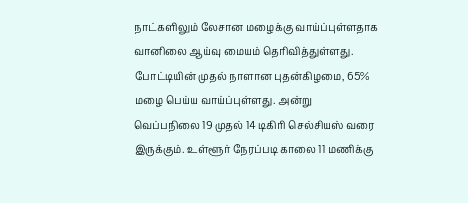நாட்களிலும் லேசான மழைக்கு வாய்ப்புள்ளதாக வானிலை ஆய்வு மையம் தெரிவித்துள்ளது.
போட்டியின் முதல் நாளான புதன்கிழமை, 65% மழை பெய்ய வாய்ப்புள்ளது. அன்று வெப்பநிலை 19 முதல் 14 டிகிரி செல்சியஸ் வரை இருக்கும். உள்ளூர் நேரப்படி காலை 11 மணிக்கு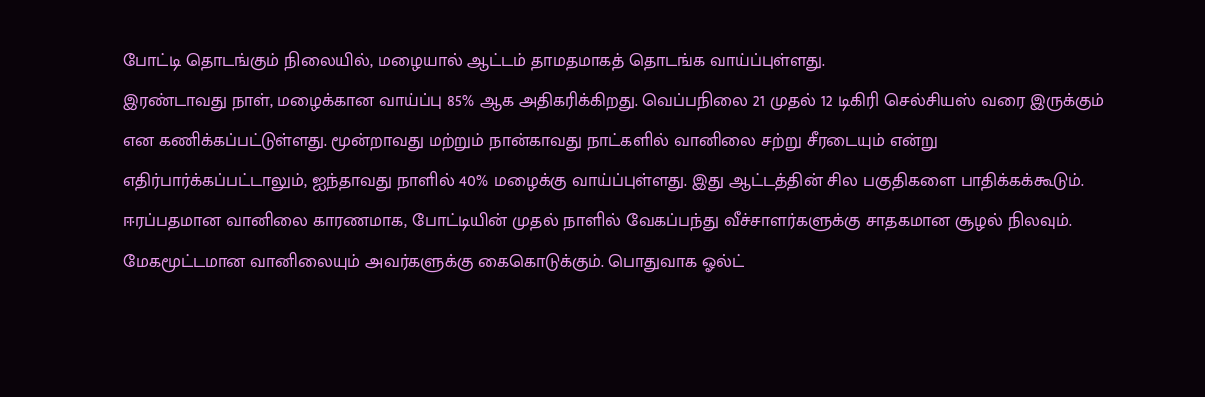போட்டி தொடங்கும் நிலையில், மழையால் ஆட்டம் தாமதமாகத் தொடங்க வாய்ப்புள்ளது.
இரண்டாவது நாள், மழைக்கான வாய்ப்பு 85% ஆக அதிகரிக்கிறது. வெப்பநிலை 21 முதல் 12 டிகிரி செல்சியஸ் வரை இருக்கும் என கணிக்கப்பட்டுள்ளது. மூன்றாவது மற்றும் நான்காவது நாட்களில் வானிலை சற்று சீரடையும் என்று எதிர்பார்க்கப்பட்டாலும், ஐந்தாவது நாளில் 40% மழைக்கு வாய்ப்புள்ளது. இது ஆட்டத்தின் சில பகுதிகளை பாதிக்கக்கூடும்.
ஈரப்பதமான வானிலை காரணமாக, போட்டியின் முதல் நாளில் வேகப்பந்து வீச்சாளர்களுக்கு சாதகமான சூழல் நிலவும். மேகமூட்டமான வானிலையும் அவர்களுக்கு கைகொடுக்கும். பொதுவாக ஓல்ட்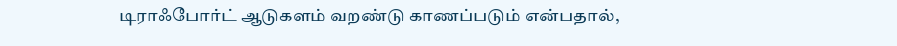டிராஃபோர்ட் ஆடுகளம் வறண்டு காணப்படும் என்பதால்,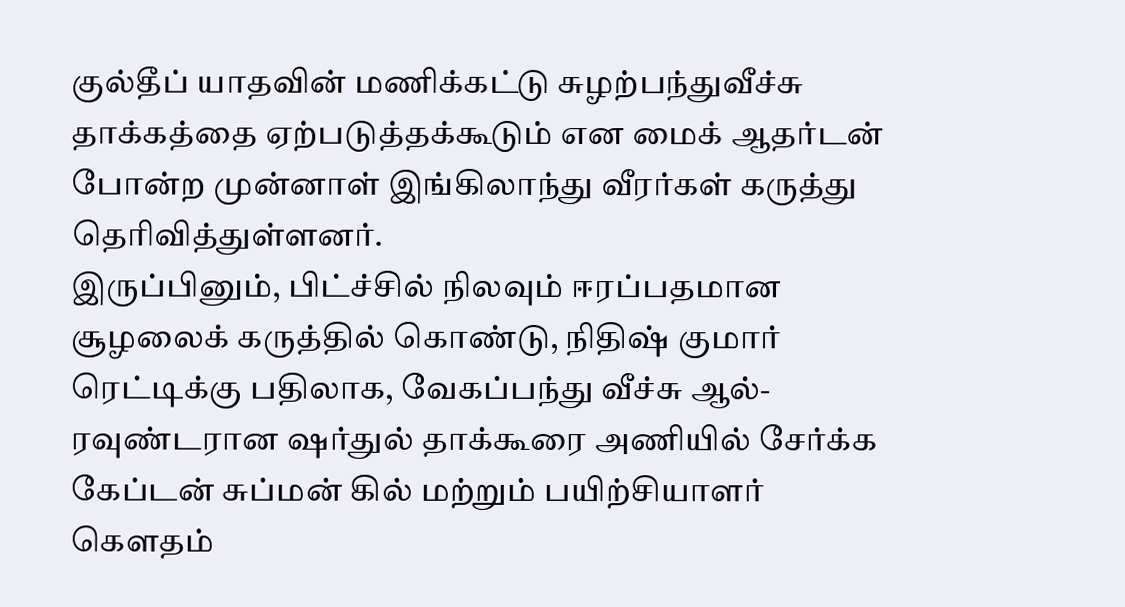குல்தீப் யாதவின் மணிக்கட்டு சுழற்பந்துவீச்சு தாக்கத்தை ஏற்படுத்தக்கூடும் என மைக் ஆதர்டன் போன்ற முன்னாள் இங்கிலாந்து வீரர்கள் கருத்து தெரிவித்துள்ளனர்.
இருப்பினும், பிட்ச்சில் நிலவும் ஈரப்பதமான சூழலைக் கருத்தில் கொண்டு, நிதிஷ் குமார் ரெட்டிக்கு பதிலாக, வேகப்பந்து வீச்சு ஆல்-ரவுண்டரான ஷர்துல் தாக்கூரை அணியில் சேர்க்க கேப்டன் சுப்மன் கில் மற்றும் பயிற்சியாளர் கௌதம்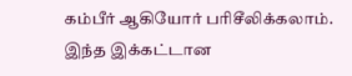கம்பீர் ஆகியோர் பரிசீலிக்கலாம். இந்த இக்கட்டான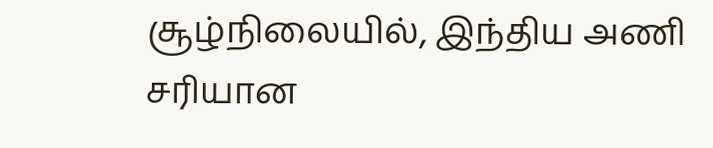சூழ்நிலையில், இந்திய அணி சரியான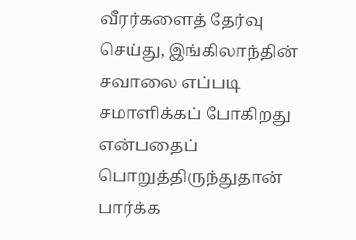வீரர்களைத் தேர்வு செய்து, இங்கிலாந்தின் சவாலை எப்படி சமாளிக்கப் போகிறது என்பதைப் பொறுத்திருந்துதான் பார்க்க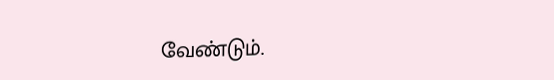வேண்டும்.